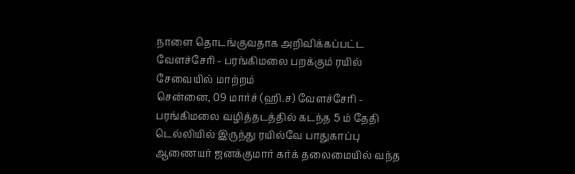நாளை தொடங்குவதாக அறிவிக்கப்பட்ட வேளச்சேரி - பரங்கிமலை பறக்கும் ரயில் சேவையில் மாற்றம்
சென்னை, 09 மார்ச் (ஹி.ச) வேளச்சேரி - பரங்கிமலை வழித்தடத்தில் கடந்த 5 ம் தேதி டெல்லியில் இருந்து ரயில்வே பாதுகாப்பு ஆணையர் ஜனக்குமார் கர்க் தலைமையில் வந்த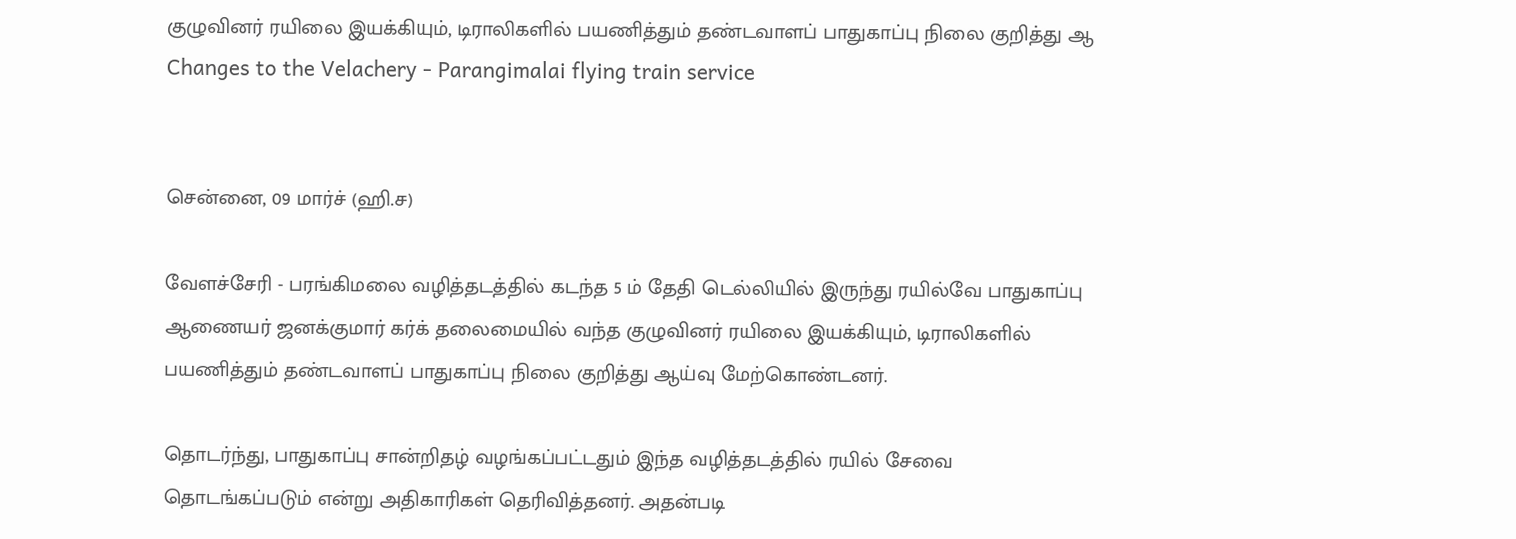குழுவினர் ரயிலை இயக்கியும், டிராலிகளில் பயணித்தும் தண்டவாளப் பாதுகாப்பு நிலை குறித்து ஆ
Changes to the Velachery - Parangimalai flying train service


சென்னை, 09 மார்ச் (ஹி.ச)

வேளச்சேரி - பரங்கிமலை வழித்தடத்தில் கடந்த 5 ம் தேதி டெல்லியில் இருந்து ரயில்வே பாதுகாப்பு ஆணையர் ஜனக்குமார் கர்க் தலைமையில் வந்த குழுவினர் ரயிலை இயக்கியும், டிராலிகளில் பயணித்தும் தண்டவாளப் பாதுகாப்பு நிலை குறித்து ஆய்வு மேற்கொண்டனர்.

தொடர்ந்து, பாதுகாப்பு சான்றிதழ் வழங்கப்பட்டதும் இந்த வழித்தடத்தில் ரயில் சேவை தொடங்கப்படும் என்று அதிகாரிகள் தெரிவித்தனர். அதன்படி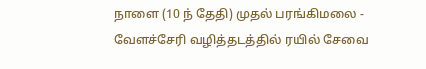நாளை (10 ந் தேதி) முதல் பரங்கிமலை - வேளச்சேரி வழித்தடத்தில் ரயில் சேவை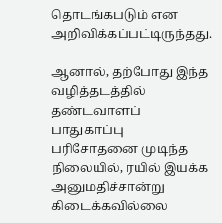தொடங்கபடும் என அறிவிக்கப்பட்டிருந்தது.

ஆனால், தற்போது இந்த வழித்தடத்தில் தண்டவாளப் பாதுகாப்பு பரிசோதனை முடிந்த நிலையில், ரயில் இயக்க அனுமதிச்சான்று கிடைக்கவில்லை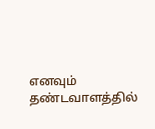எனவும் தண்டவாளத்தில்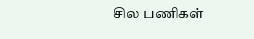சில பணிகள்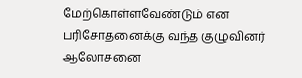மேற்கொள்ளவேண்டும் என பரிசோதனைக்கு வந்த குழுவினர் ஆலோசனை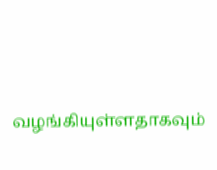வழங்கியுள்ளதாகவும்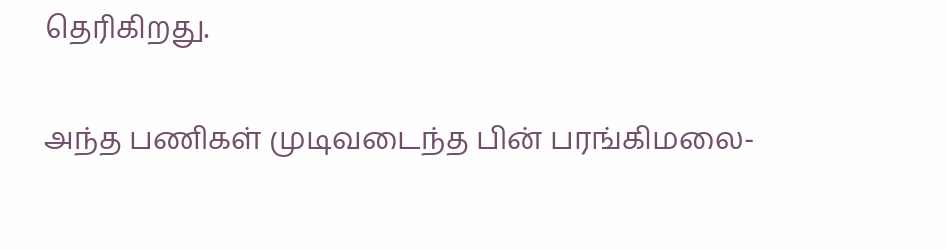தெரிகிறது.

அந்த பணிகள் முடிவடைந்த பின் பரங்கிமலை-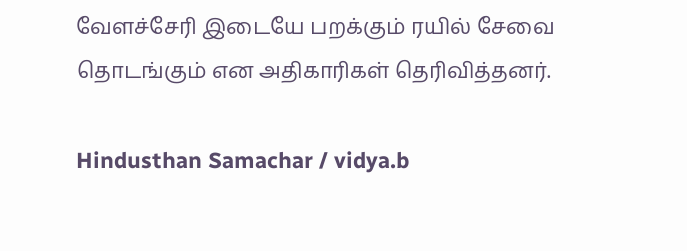வேளச்சேரி இடையே பறக்கும் ரயில் சேவை தொடங்கும் என அதிகாரிகள் தெரிவித்தனர்.

Hindusthan Samachar / vidya.b